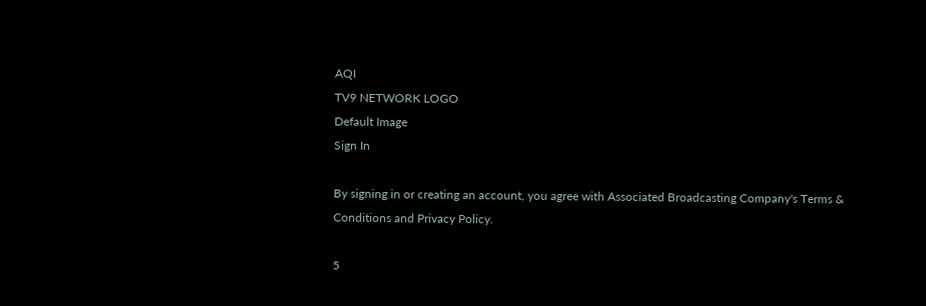AQI
TV9 NETWORK LOGO
Default Image
Sign In

By signing in or creating an account, you agree with Associated Broadcasting Company's Terms & Conditions and Privacy Policy.

5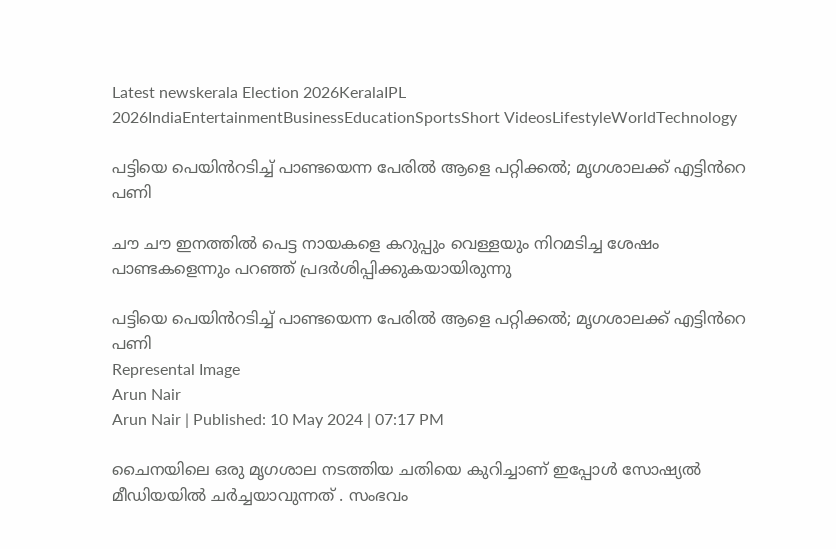Latest newskerala Election 2026KeralaIPL 2026IndiaEntertainmentBusinessEducationSportsShort VideosLifestyleWorldTechnology

പട്ടിയെ പെയിൻറടിച്ച് പാണ്ടയെന്ന പേരിൽ ആളെ പറ്റിക്കൽ; മൃഗശാലക്ക് എട്ടിൻറെ പണി

ചൗ ചൗ ഇനത്തിൽ പെട്ട നായകളെ കറുപ്പും വെള്ളയും നിറമടിച്ച ശേഷം പാണ്ടകളെന്നും പറഞ്ഞ് പ്രദർശിപ്പിക്കുകയായിരുന്നു

പട്ടിയെ പെയിൻറടിച്ച് പാണ്ടയെന്ന പേരിൽ ആളെ പറ്റിക്കൽ; മൃഗശാലക്ക് എട്ടിൻറെ പണി
Represental Image
Arun Nair
Arun Nair | Published: 10 May 2024 | 07:17 PM

ചൈനയിലെ ഒരു മൃഗശാല നടത്തിയ ചതിയെ കുറിച്ചാണ് ഇപ്പോൾ സോഷ്യൽ മീഡിയയിൽ ചർച്ചയാവുന്നത് . സംഭവം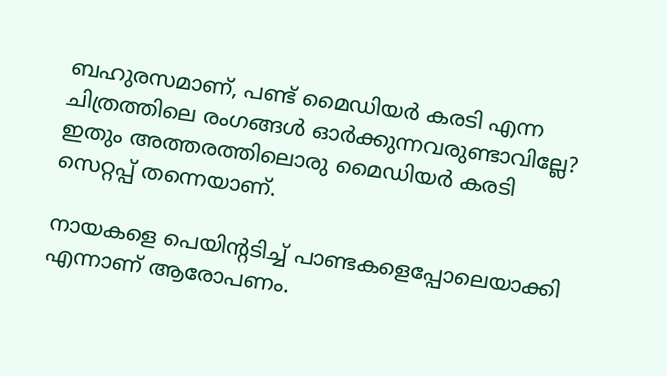ബഹുരസമാണ്, പണ്ട് മൈഡിയർ കരടി എന്ന ചിത്രത്തിലെ രംഗങ്ങൾ ഓർക്കുന്നവരുണ്ടാവില്ലേ? ഇതും അത്തരത്തിലൊരു മൈഡിയർ കരടി സെറ്റപ്പ് തന്നെയാണ്.

നായകളെ പെയിന്റടിച്ച് പാണ്ടകളെപ്പോലെയാക്കി എന്നാണ് ആരോപണം.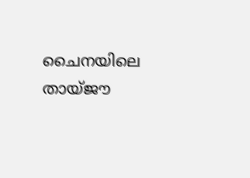ചൈനയിലെ തായ്‌ജൗ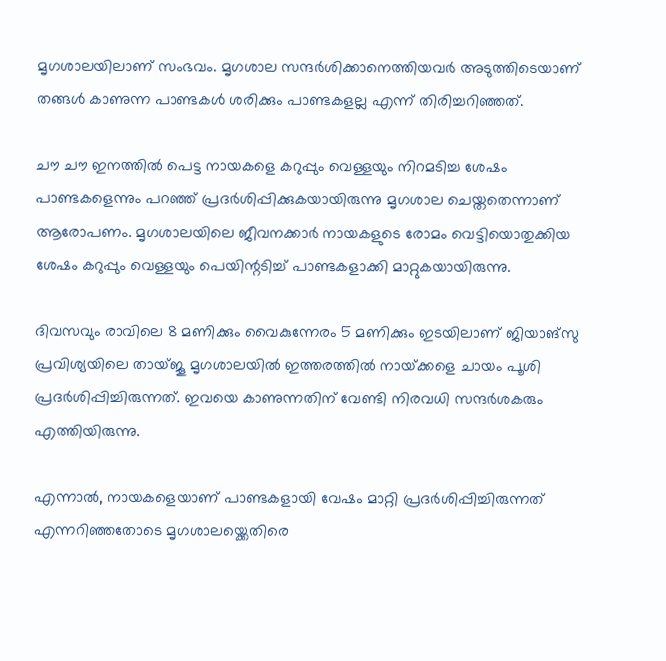മൃഗശാലയിലാണ് സംഭവം. മൃഗശാല സന്ദർശിക്കാനെത്തിയവർ അടുത്തിടെയാണ് തങ്ങൾ കാണുന്ന പാണ്ടകൾ ശരിക്കും പാണ്ടകളല്ല എന്ന് തിരിച്ചറിഞ്ഞത്.

ചൗ ചൗ ഇനത്തിൽ പെട്ട നായകളെ കറുപ്പും വെള്ളയും നിറമടിച്ച ശേഷം പാണ്ടകളെന്നും പറഞ്ഞ് പ്രദർശിപ്പിക്കുകയായിരുന്നു മൃഗശാല ചെയ്തതെന്നാണ് ആരോപണം. മൃഗശാലയിലെ ജീവനക്കാർ നായകളുടെ രോമം വെട്ടിയൊതുക്കിയ ശേഷം കറുപ്പും വെള്ളയും പെയിന്റടിച്ച് പാണ്ടകളാക്കി മാറ്റുകയായിരുന്നു.

ദിവസവും രാവിലെ 8 മണിക്കും വൈകുന്നേരം 5 മണിക്കും ഇടയിലാണ് ജിയാങ്‌സു പ്രവിശ്യയിലെ തായ്‌ജൂ മൃഗശാലയിൽ ഇത്തരത്തിൽ നായ്‌ക്കളെ ചായം പൂശി പ്രദർശിപ്പിച്ചിരുന്നത്. ഇവയെ കാണുന്നതിന് വേണ്ടി നിരവധി സന്ദർശകരും എത്തിയിരുന്നു.

എന്നാൽ, നായകളെയാണ് പാണ്ടകളായി വേഷം മാറ്റി പ്രദർശിപ്പിച്ചിരുന്നത് എന്നറിഞ്ഞതോടെ മൃഗശാലയ്ക്കെതിരെ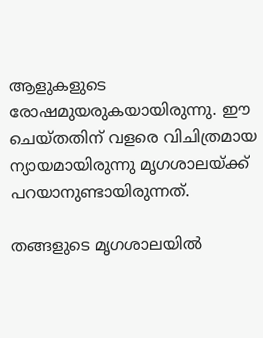ആളുകളുടെ രോഷമുയരുകയായിരുന്നു. ഈ ചെയ്തതിന് വളരെ വിചിത്രമായ ന്യായമായിരുന്നു മൃഗശാലയ്‍ക്ക് പറയാനുണ്ടായിരുന്നത്.

തങ്ങളുടെ മൃഗശാലയിൽ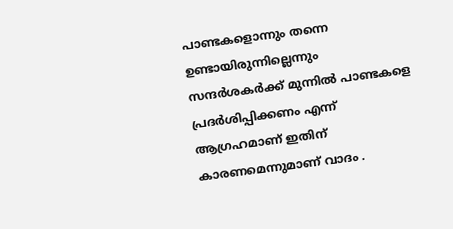പാണ്ടകളൊന്നും തന്നെ ഉണ്ടായിരുന്നില്ലെന്നും സന്ദർശകർക്ക് മുന്നിൽ പാണ്ടകളെ പ്രദർശിപ്പിക്കണം എന്ന് ആഗ്രഹമാണ് ഇതിന് കാരണമെന്നുമാണ് വാദം .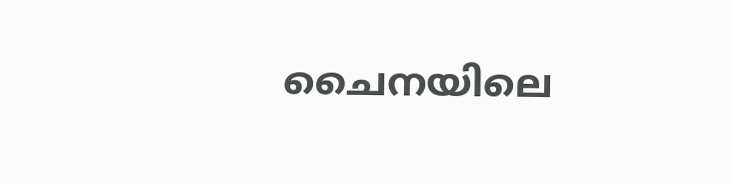ചൈനയിലെ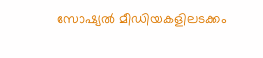സോഷ്യൽ മീഡിയകളിലടക്കം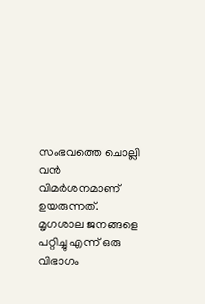സംഭവത്തെ ചൊല്ലി വൻ വിമർശനമാണ് ഉയരുന്നത്. മൃഗശാല ജനങ്ങളെ പറ്റിച്ചു എന്ന് ഒരു വിഭാഗം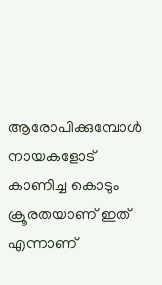ആരോപിക്കുമ്പോൾ നായകളോട് കാണിച്ച കൊടും ക്രൂരതയാണ് ഇത് എന്നാണ്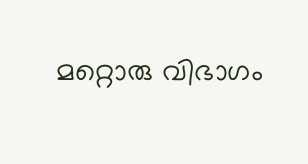മറ്റൊരു വിഭാഗം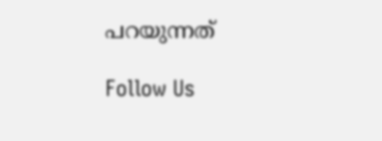പറയുന്നത്

Follow Us